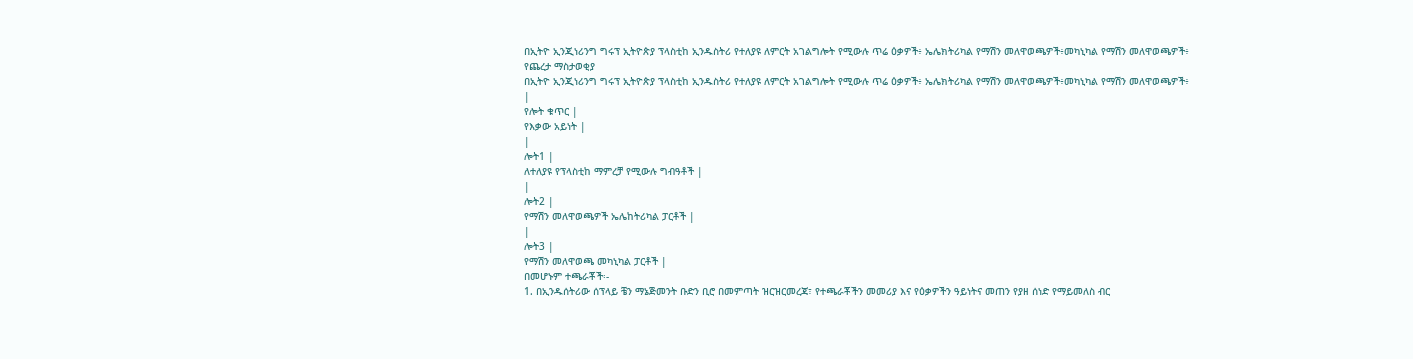በኢትዮ ኢንጂነሪንግ ግሩፕ ኢትዮጵያ ፕላስቲከ ኢንዱስትሪ የተለያዩ ለምርት አገልግሎት የሚውሉ ጥሬ ዕቃዎች፥ ኤሌክትሪካል የማሽን መለዋወጫዎች፥መካኒካል የማሽን መለዋወጫዎች፥
የጨረታ ማስታወቂያ
በኢትዮ ኢንጂነሪንግ ግሩፕ ኢትዮጵያ ፕላስቲከ ኢንዱስትሪ የተለያዩ ለምርት አገልግሎት የሚውሉ ጥሬ ዕቃዎች፥ ኤሌክትሪካል የማሽን መለዋወጫዎች፥መካኒካል የማሽን መለዋወጫዎች፥
|
የሎት ቁጥር |
የእቃው አይነት |
|
ሎት1 |
ለተለያዩ የፕላስቲከ ማምረቻ የሚውሉ ግብዓቶች |
|
ሎት2 |
የማሽን መለዋወጫዎች ኤሌከትሪካል ፓርቶች |
|
ሎት3 |
የማሽን መለዋወጫ መካኒካል ፓርቶች |
በመሆኑም ተጫራቾች፡-
1. በኢንዱሰትሪው ሰፕላይ ቼን ማኔጅመንት ቡድን ቢሮ በመምጣት ዝርዝርመረጃ፣ የተጫራቾችን መመሪያ እና የዕቃዎችን ዓይነትና መጠን የያዘ ሰነድ የማይመለስ ብር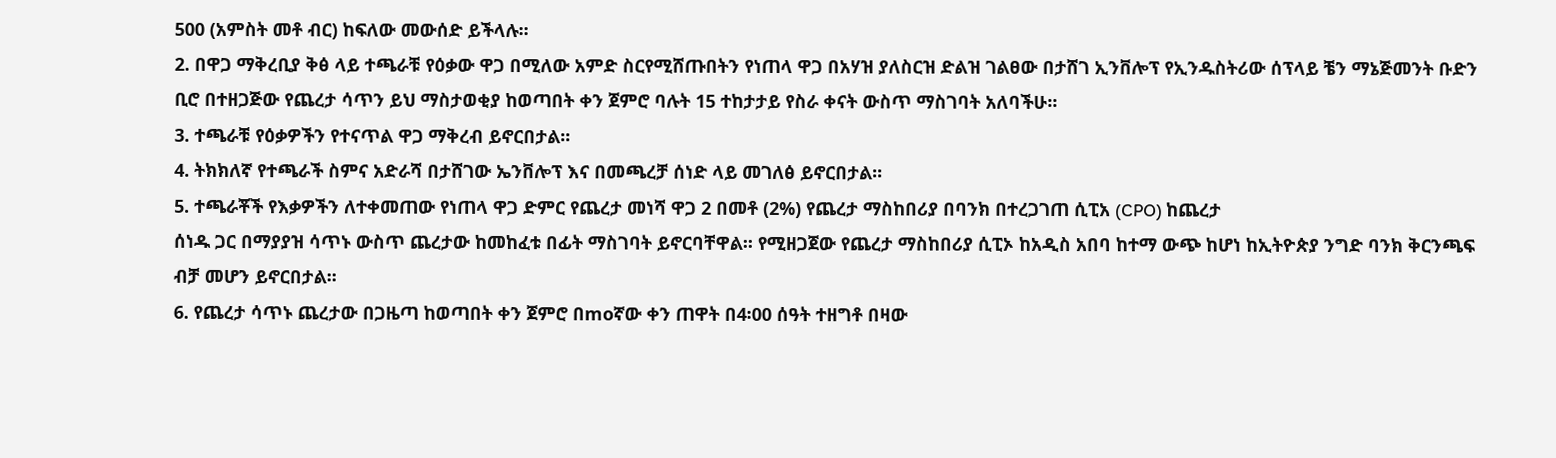500 (አምስት መቶ ብር) ከፍለው መውሰድ ይችላሉ፡፡
2. በዋጋ ማቅረቢያ ቅፅ ላይ ተጫራቹ የዕቃው ዋጋ በሚለው አምድ ስርየሚሸጡበትን የነጠላ ዋጋ በአሃዝ ያለስርዝ ድልዝ ገልፀው በታሸገ ኢንቨሎፕ የኢንዱስትሪው ሰፕላይ ቼን ማኔጅመንት ቡድን ቢሮ በተዘጋጅው የጨረታ ሳጥን ይህ ማስታወቂያ ከወጣበት ቀን ጀምሮ ባሉት 15 ተከታታይ የስራ ቀናት ውስጥ ማስገባት አለባችሁ፡፡
3. ተጫራቹ የዕቃዎችን የተናጥል ዋጋ ማቅረብ ይኖርበታል፡፡
4. ትክክለኛ የተጫራች ስምና አድራሻ በታሸገው ኤንቨሎፕ እና በመጫረቻ ሰነድ ላይ መገለፅ ይኖርበታል፡፡
5. ተጫራቾች የእቃዎችን ለተቀመጠው የነጠላ ዋጋ ድምር የጨረታ መነሻ ዋጋ 2 በመቶ (2%) የጨረታ ማስከበሪያ በባንክ በተረጋገጠ ሲፒአ (CPO) ከጨረታ
ሰነዱ ጋር በማያያዝ ሳጥኑ ውስጥ ጨረታው ከመከፈቱ በፊት ማስገባት ይኖርባቸዋል፡፡ የሚዘጋጀው የጨረታ ማስከበሪያ ሲፒኦ ከአዲስ አበባ ከተማ ውጭ ከሆነ ከኢትዮጵያ ንግድ ባንክ ቅርንጫፍ ብቻ መሆን ይኖርበታል፡፡
6. የጨረታ ሳጥኑ ጨረታው በጋዜጣ ከወጣበት ቀን ጀምሮ በmoኛው ቀን ጠዋት በ4፡00 ሰዓት ተዘግቶ በዛው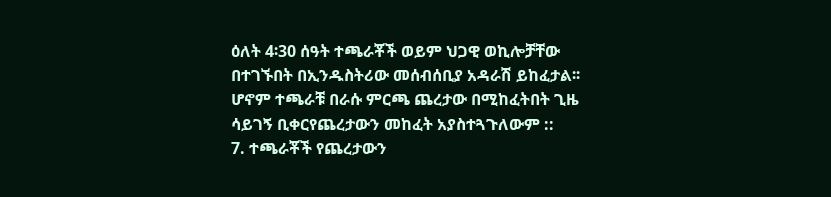ዕለት 4፡30 ሰዓት ተጫራቾች ወይም ህጋዊ ወኪሎቻቸው በተገኙበት በኢንዱስትሪው መሰብሰቢያ አዳራሽ ይከፈታል፡፡ ሆኖም ተጫራቹ በራሱ ምርጫ ጨረታው በሚከፈትበት ጊዜ ሳይገኝ ቢቀርየጨረታውን መከፈት አያስተጓጉለውም ::
7. ተጫራቾች የጨረታውን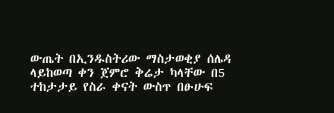ውጤት በኢንዱስትሪው ማስታወቂያ ሰሌዳ ላይከወጣ ቀን ጀምሮ ቅሬታ ካላቸው በ5 ተከታታይ የስራ ቀናት ውስጥ በፁሁፍ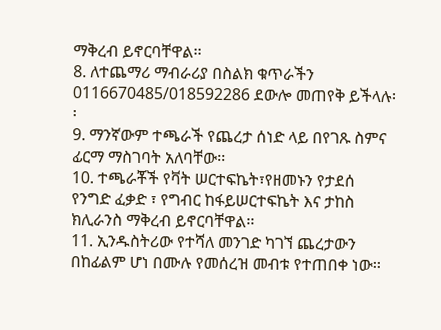ማቅረብ ይኖርባቸዋል፡፡
8. ለተጨማሪ ማብራሪያ በስልክ ቁጥራችን 0116670485/018592286 ደውሎ መጠየቅ ይችላሉ፡፡
9. ማንኛውም ተጫራች የጨረታ ሰነድ ላይ በየገጹ ስምና ፊርማ ማስገባት አለባቸው፡፡
10. ተጫራቾች የቫት ሠርተፍኬት፣የዘመኑን የታደሰ የንግድ ፈቃድ ፣ የግብር ከፋይሠርተፍኬት እና ታከስ ክሊራንስ ማቅረብ ይኖርባቸዋል፡፡
11. ኢንዱስትሪው የተሻለ መንገድ ካገኘ ጨረታውን በከፊልም ሆነ በሙሉ የመሰረዝ መብቱ የተጠበቀ ነው፡፡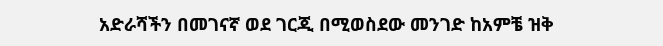አድራሻችን በመገናኛ ወደ ገርጂ በሚወስደው መንገድ ከአምቼ ዝቅ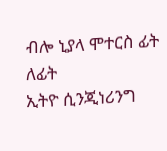ብሎ ኒያላ ሞተርስ ፊት ለፊት
ኢትዮ ሲንጂነሪንግ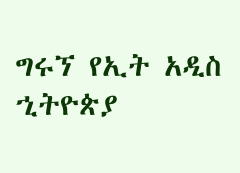ግሩኘ የኢት አዲስ ኂትዮጵያ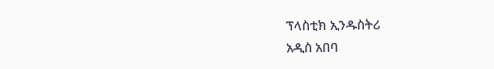ፕላስቲክ ኢንዱስትሪ
አዲስ አበባ